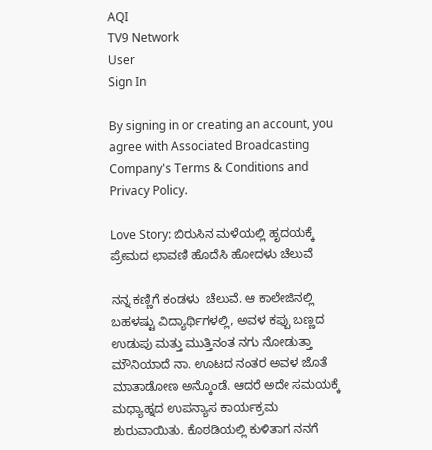AQI
TV9 Network
User
Sign In

By signing in or creating an account, you agree with Associated Broadcasting Company's Terms & Conditions and Privacy Policy.

Love Story: ಬಿರುಸಿನ ಮಳೆಯಲ್ಲಿ ಹೃದಯಕ್ಕೆ ಪ್ರೇಮದ ಛಾವಣಿ ಹೊದೆಸಿ ಹೋದಳು ಚೆಲುವೆ

ನನ್ನ ಕಣ್ಣಿಗೆ ಕಂಡಳು  ಚೆಲುವೆ. ಆ ಕಾಲೇಜಿನಲ್ಲಿ ಬಹಳಷ್ಟು ವಿದ್ಯಾರ್ಥಿಗಳಲ್ಲಿ, ಅವಳ ಕಪ್ಪು ಬಣ್ಣದ ಉಡುಪು ಮತ್ತು ಮುತ್ತಿನಂತ ನಗು ನೋಡುತ್ತಾ ಮೌನಿಯಾದೆ ನಾ. ಊಟದ ನಂತರ ಅವಳ ಜೊತೆ ಮಾತಾಡೋಣ ಅನ್ಕೊಂಡೆ. ಆದರೆ ಅದೇ ಸಮಯಕ್ಕೆ ಮಧ್ಯಾಹ್ನದ ಉಪನ್ಯಾಸ ಕಾರ್ಯಕ್ರಮ ಶುರುವಾಯಿತು. ಕೊಠಡಿಯಲ್ಲಿ ಕುಳಿತಾಗ ನನಗೆ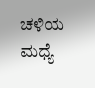ಚಳಿಯ ಮಧ್ಯೆ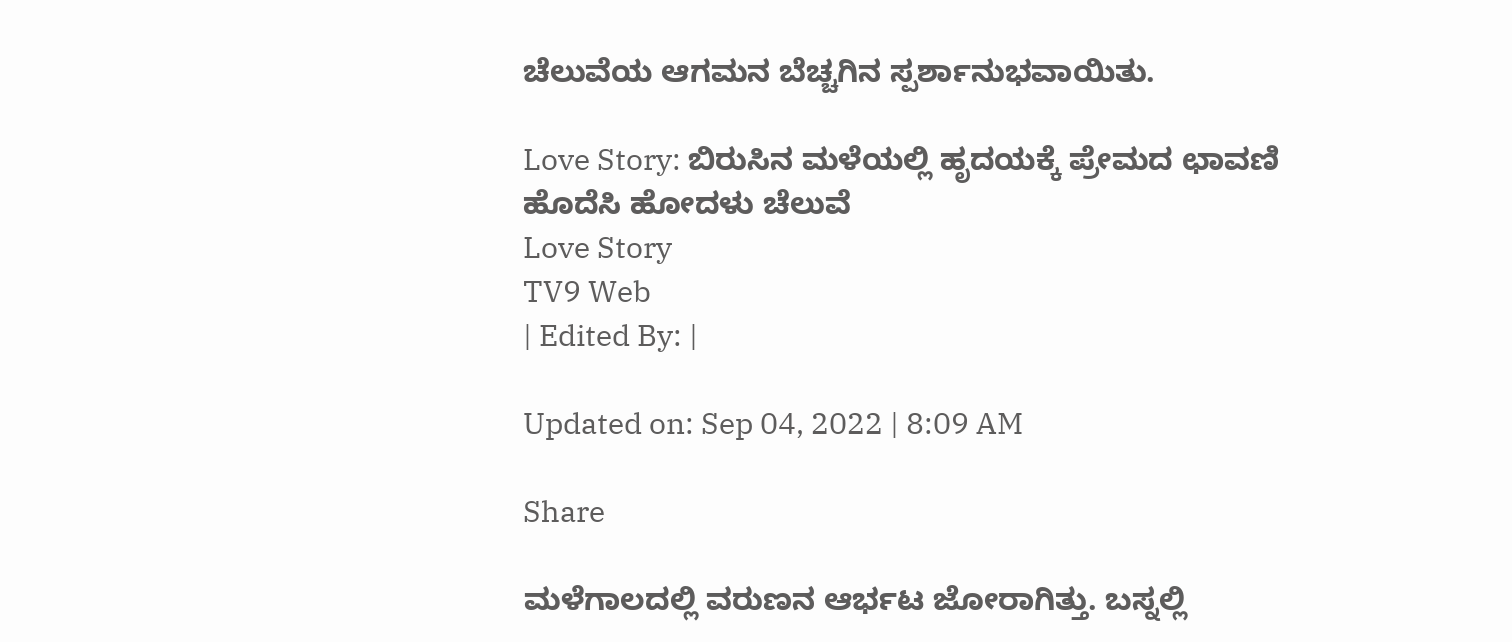ಚೆಲುವೆಯ ಆಗಮನ ಬೆಚ್ಚಗಿನ ಸ್ಪರ್ಶಾನುಭವಾಯಿತು.

Love Story: ಬಿರುಸಿನ ಮಳೆಯಲ್ಲಿ ಹೃದಯಕ್ಕೆ ಪ್ರೇಮದ ಛಾವಣಿ ಹೊದೆಸಿ ಹೋದಳು ಚೆಲುವೆ
Love Story
TV9 Web
| Edited By: |

Updated on: Sep 04, 2022 | 8:09 AM

Share

ಮಳೆಗಾಲದಲ್ಲಿ ವರುಣನ ಆರ್ಭಟ ಜೋರಾಗಿತ್ತು. ಬಸ್ನಲ್ಲಿ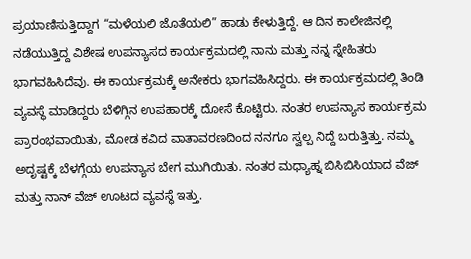ಪ್ರಯಾಣಿಸುತ್ತಿದ್ದಾಗ “ಮಳೆಯಲಿ ಜೊತೆಯಲಿ” ಹಾಡು ಕೇಳುತ್ತಿದ್ದೆ. ಆ ದಿನ ಕಾಲೇಜಿನಲ್ಲಿ ನಡೆಯುತ್ತಿದ್ದ ವಿಶೇಷ ಉಪನ್ಯಾಸದ ಕಾರ್ಯಕ್ರಮದಲ್ಲಿ ನಾನು ಮತ್ತು ನನ್ನ ಸ್ನೇಹಿತರು ಭಾಗವಹಿಸಿದೆವು. ಈ ಕಾರ್ಯಕ್ರಮಕ್ಕೆ ಅನೇಕರು ಭಾಗವಹಿಸಿದ್ದರು. ಈ ಕಾರ್ಯಕ್ರಮದಲ್ಲಿ ತಿಂಡಿ ವ್ಯವಸ್ಥೆ ಮಾಡಿದ್ದರು ಬೆಳಿಗ್ಗಿನ ಉಪಹಾರಕ್ಕೆ ದೋಸೆ ಕೊಟ್ಟಿರು. ನಂತರ ಉಪನ್ಯಾಸ ಕಾರ್ಯಕ್ರಮ ಪ್ರಾರಂಭವಾಯಿತು, ಮೋಡ ಕವಿದ ವಾತಾವರಣದಿಂದ ನನಗೂ ಸ್ವಲ್ಪ ನಿದ್ದೆ ಬರುತ್ತಿತ್ತು. ನಮ್ಮ ಅದೃಷ್ಟಕ್ಕೆ ಬೆಳಗ್ಗೆಯ ಉಪನ್ಯಾಸ ಬೇಗ ಮುಗಿಯಿತು. ನಂತರ ಮಧ್ಯಾಹ್ನ ಬಿಸಿಬಿಸಿಯಾದ ವೆಜ್ ಮತ್ತು ನಾನ್ ವೆಜ್ ಊಟದ ವ್ಯವಸ್ಥೆ ಇತ್ತು.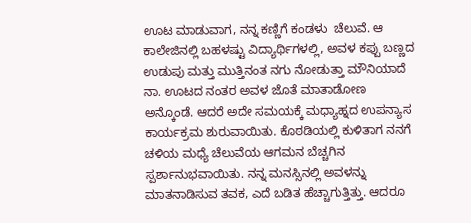ಊಟ ಮಾಡುವಾಗ, ನನ್ನ ಕಣ್ಣಿಗೆ ಕಂಡಳು  ಚೆಲುವೆ. ಆ ಕಾಲೇಜಿನಲ್ಲಿ ಬಹಳಷ್ಟು ವಿದ್ಯಾರ್ಥಿಗಳಲ್ಲಿ, ಅವಳ ಕಪ್ಪು ಬಣ್ಣದ ಉಡುಪು ಮತ್ತು ಮುತ್ತಿನಂತ ನಗು ನೋಡುತ್ತಾ ಮೌನಿಯಾದೆ ನಾ. ಊಟದ ನಂತರ ಅವಳ ಜೊತೆ ಮಾತಾಡೋಣ ಅನ್ಕೊಂಡೆ. ಆದರೆ ಅದೇ ಸಮಯಕ್ಕೆ ಮಧ್ಯಾಹ್ನದ ಉಪನ್ಯಾಸ ಕಾರ್ಯಕ್ರಮ ಶುರುವಾಯಿತು. ಕೊಠಡಿಯಲ್ಲಿ ಕುಳಿತಾಗ ನನಗೆ ಚಳಿಯ ಮಧ್ಯೆ ಚೆಲುವೆಯ ಆಗಮನ ಬೆಚ್ಚಗಿನ ಸ್ಪರ್ಶಾನುಭವಾಯಿತು. ನನ್ನ ಮನಸ್ಸಿನಲ್ಲಿ ಅವಳನ್ನು ಮಾತನಾಡಿಸುವ ತವಕ, ಎದೆ ಬಡಿತ ಹೆಚ್ಚಾಗುತ್ತಿತ್ತು. ಆದರೂ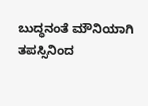ಬುದ್ಧನಂತೆ ಮೌನಿಯಾಗಿ ತಪಸ್ಸಿನಿಂದ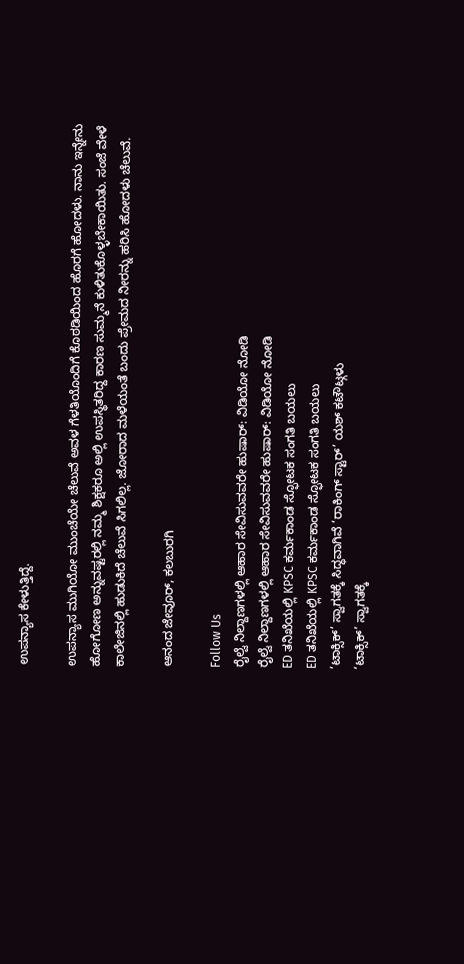ಉಪನ್ಯಾಸ ಕೇಳುತ್ತಿದ್ದೆ.

ಉಪನ್ಯಾಸ ಮುಗಿಯೋ ಮುಂಚೆಯೇ ಚೆಲುವೆ ಅವಳ ಗೆಳತಿಯೊಂದಿಗೆ ಕೊಠಡಿಯಿಂದ ಹೊರಗೆ ಹೋದಳು. ನಾನು ಇನ್ನೇನು ಹೋಗೋಣ ಅನ್ನುವಷ್ಟರಲ್ಲಿ ನಮ್ಮ ಶಿಕ್ಷಕರೂ ಅಲ್ಲಿ ಉಪಸ್ಥಿತರಿದ್ದ ಕಾರಣ ಸುಮ್ಮನೆ ಕುಳಿತುಕೊಳ್ಳಬೇಕಾಯಿತು. ಸಂಜೆ ವೇಳೆ ಕಾಲೇಜಿನಲ್ಲಿ ಹುಡುಕಿದೆ ಚೆಲುವೆ ಸಿಗಲಿಲ್ಲ. ಜೋರಾದ ಮಳೆಯಂತೆ ಬಂದು ಪ್ರೇಮದ ನೀರನ್ನು ಹರಿಸಿ ಹೋದಳು ಚೆಲುವೆ.

ಆನಂದ ಜೇವೂರ್, ಕಲಬುರಗಿ

Follow Us
ರೈಲ್ವೆ ನಿಲ್ದಾಣಗಳಲ್ಲಿ ಆಹಾರ ಸೇವಿಸುವವರೇ ಹುಷಾರ್: ವಿಡಿಯೋ ನೋಡಿ
ರೈಲ್ವೆ ನಿಲ್ದಾಣಗಳಲ್ಲಿ ಆಹಾರ ಸೇವಿಸುವವರೇ ಹುಷಾರ್: ವಿಡಿಯೋ ನೋಡಿ
ED ತನಿಖೆಯಲ್ಲಿ KPSC ಕರ್ಮಕಾಂಡ ಸ್ಫೋಟಕ ಸಂಗತಿ ಬಯಲು
ED ತನಿಖೆಯಲ್ಲಿ KPSC ಕರ್ಮಕಾಂಡ ಸ್ಫೋಟಕ ಸಂಗತಿ ಬಯಲು
‘ಟಾಕ್ಸಿಕ್’ ಸ್ವಾಗತಕ್ಕೆ ಸಿದ್ಧವಾಗಿವೆ ‘ರಾಕಿಂಗ್ ಸ್ಟಾರ್’ ಯಶ್ ಕಟೌಟ್ಗಳು
‘ಟಾಕ್ಸಿಕ್’ ಸ್ವಾಗತಕ್ಕೆ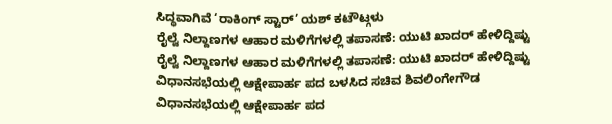ಸಿದ್ಧವಾಗಿವೆ ‘ರಾಕಿಂಗ್ ಸ್ಟಾರ್’ ಯಶ್ ಕಟೌಟ್ಗಳು
ರೈಲ್ವೆ ನಿಲ್ದಾಣಗಳ ಆಹಾರ ಮಳಿಗೆಗಳಲ್ಲಿ ತಪಾಸಣೆ: ಯುಟಿ ಖಾದರ್ ಹೇಳಿದ್ದಿಷ್ಟು
ರೈಲ್ವೆ ನಿಲ್ದಾಣಗಳ ಆಹಾರ ಮಳಿಗೆಗಳಲ್ಲಿ ತಪಾಸಣೆ: ಯುಟಿ ಖಾದರ್ ಹೇಳಿದ್ದಿಷ್ಟು
ವಿಧಾನಸಭೆಯಲ್ಲಿ ಆಕ್ಷೇಪಾರ್ಹ ಪದ ಬಳಸಿದ ಸಚಿವ ಶಿವಲಿಂಗೇಗೌಡ
ವಿಧಾನಸಭೆಯಲ್ಲಿ ಆಕ್ಷೇಪಾರ್ಹ ಪದ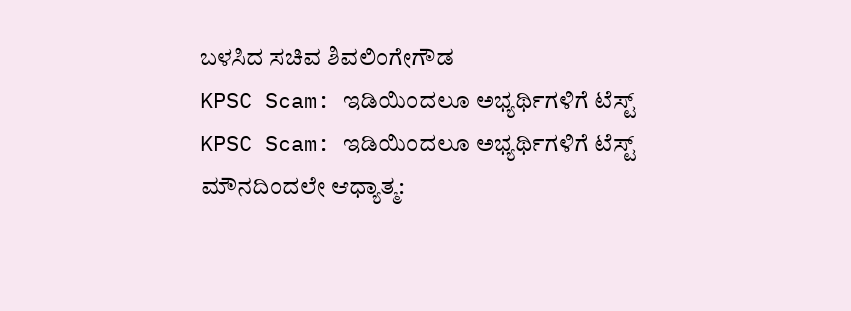ಬಳಸಿದ ಸಚಿವ ಶಿವಲಿಂಗೇಗೌಡ
KPSC Scam: ಇಡಿಯಿಂದಲೂ ಅಭ್ಯರ್ಥಿಗಳಿಗೆ ಟೆಸ್ಟ್
KPSC Scam: ಇಡಿಯಿಂದಲೂ ಅಭ್ಯರ್ಥಿಗಳಿಗೆ ಟೆಸ್ಟ್
ಮೌನದಿಂದಲೇ ಆಧ್ಯಾತ್ಮ: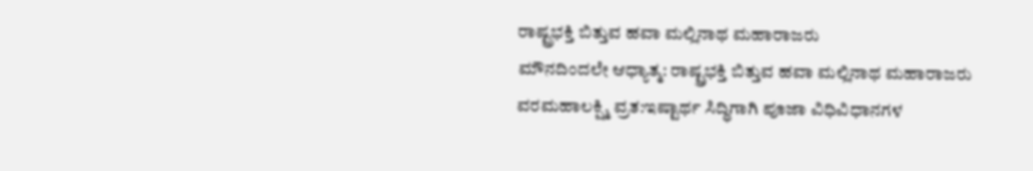ರಾಷ್ಟ್ರಭಕ್ತಿ ಬಿತ್ತುವ ಹವಾ ಮಲ್ಲಿನಾಥ ಮಹಾರಾಜರು
ಮೌನದಿಂದಲೇ ಆಧ್ಯಾತ್ಮ: ರಾಷ್ಟ್ರಭಕ್ತಿ ಬಿತ್ತುವ ಹವಾ ಮಲ್ಲಿನಾಥ ಮಹಾರಾಜರು
ವರಮಹಾಲಕ್ಷ್ಮಿ ವ್ರತ:ಇಷ್ಟಾರ್ಥ ಸಿದ್ಧಿಗಾಗಿ ಪೂಜಾ ವಿಧಿವಿಧಾನಗಳ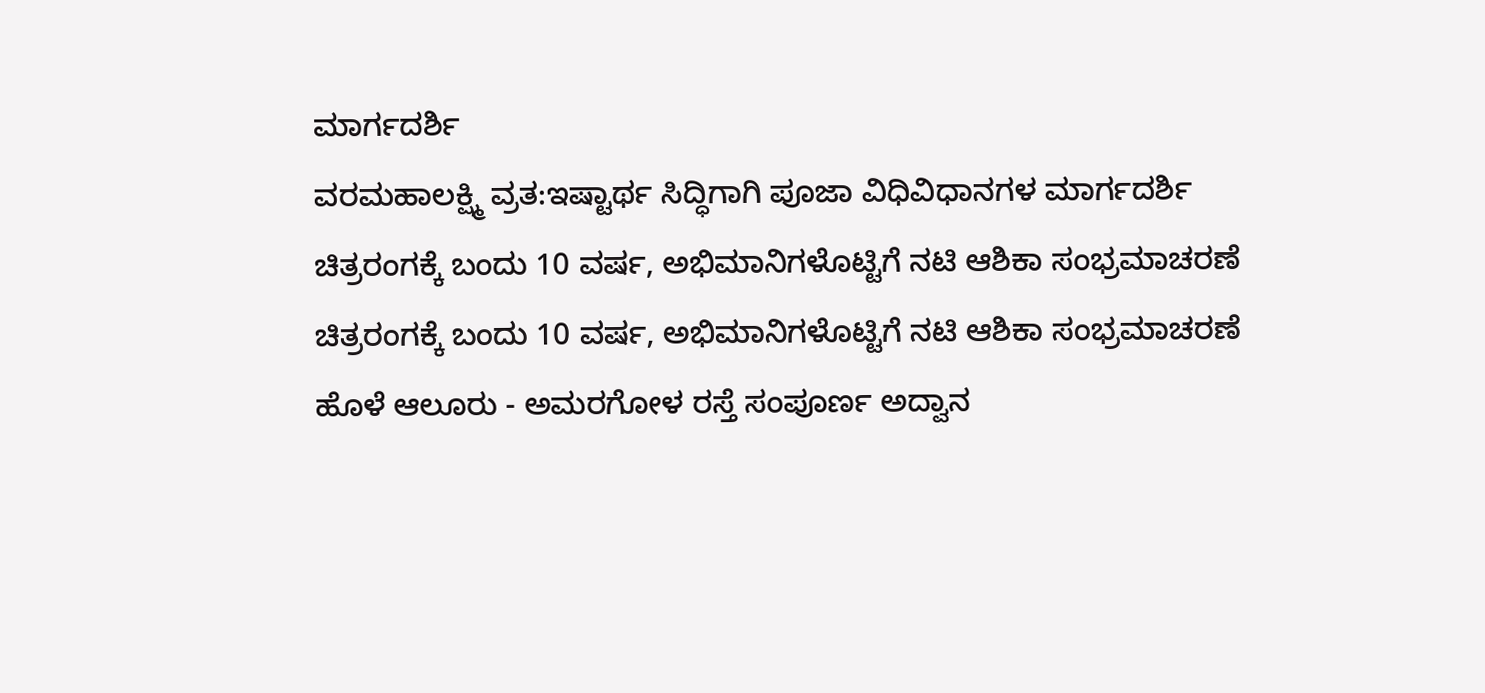ಮಾರ್ಗದರ್ಶಿ
ವರಮಹಾಲಕ್ಷ್ಮಿ ವ್ರತ:ಇಷ್ಟಾರ್ಥ ಸಿದ್ಧಿಗಾಗಿ ಪೂಜಾ ವಿಧಿವಿಧಾನಗಳ ಮಾರ್ಗದರ್ಶಿ
ಚಿತ್ರರಂಗಕ್ಕೆ ಬಂದು 10 ವರ್ಷ, ಅಭಿಮಾನಿಗಳೊಟ್ಟಿಗೆ ನಟಿ ಆಶಿಕಾ ಸಂಭ್ರಮಾಚರಣೆ
ಚಿತ್ರರಂಗಕ್ಕೆ ಬಂದು 10 ವರ್ಷ, ಅಭಿಮಾನಿಗಳೊಟ್ಟಿಗೆ ನಟಿ ಆಶಿಕಾ ಸಂಭ್ರಮಾಚರಣೆ
ಹೊಳೆ ಆಲೂರು - ಅಮರಗೋಳ ರಸ್ತೆ ಸಂಪೂರ್ಣ ಅದ್ವಾನ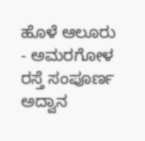ಹೊಳೆ ಆಲೂರು - ಅಮರಗೋಳ ರಸ್ತೆ ಸಂಪೂರ್ಣ ಅದ್ವಾನ